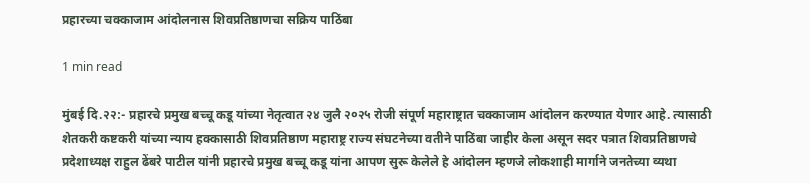प्रहारच्या चक्काजाम आंदोलनास शिवप्रतिष्ठाणचा सक्रिय पाठिंबा

1 min read

मुंबई दि.२२:- प्रहारचे प्रमुख बच्चू कडू यांच्या नेतृत्वात २४ जुलै २०२५ रोजी संपूर्ण महाराष्ट्रात चक्काजाम आंदोलन करण्यात येणार आहे. त्यासाठी शेतकरी कष्टकरी यांच्या न्याय हक्कासाठी शिवप्रतिष्ठाण महाराष्ट्र राज्य संघटनेच्या वतीने पाठिंबा जाहीर केला असून सदर पत्रात शिवप्रतिष्ठाणचे प्रदेशाध्यक्ष राहुल ढेंबरे पाटील यांनी प्रहारचे प्रमुख बच्चू कडू यांना आपण सुरू केलेले हे आंदोलन म्हणजे लोकशाही मार्गाने जनतेच्या व्यथा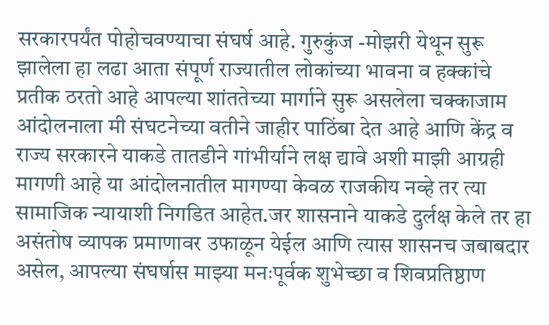सरकारपर्यंत पोहोचवण्याचा संघर्ष आहे. गुरुकुंज -मोझरी येथून सुरू झालेला हा लढा आता संपूर्ण राज्यातील लोकांच्या भावना व हक्कांचे प्रतीक ठरतो आहे आपल्या शांततेच्या मार्गाने सुरू असलेला चक्काजाम आंदोलनाला मी संघटनेच्या वतीने जाहीर पाठिंबा देत आहे आणि केंद्र व राज्य सरकारने याकडे तातडीने गांभीर्याने लक्ष द्यावे अशी माझी आग्रही मागणी आहे या आंदोलनातील मागण्या केवळ राजकीय नव्हे तर त्या सामाजिक न्यायाशी निगडित आहेत.जर शासनाने याकडे दुर्लक्ष केले तर हा असंतोष व्यापक प्रमाणावर उफाळून येईल आणि त्यास शासनच जबाबदार असेल, आपल्या संघर्षास माझ्या मनःपूर्वक शुभेच्छा व शिवप्रतिष्ठाण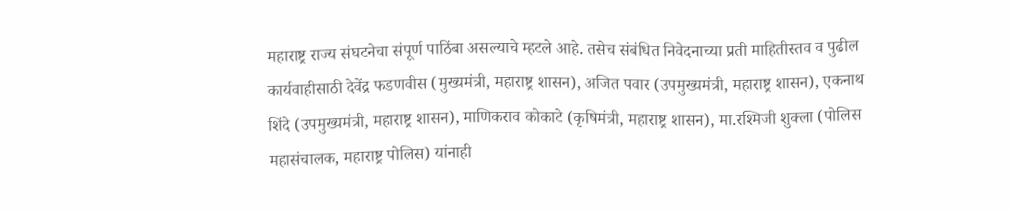महाराष्ट्र राज्य संघटनेचा संपूर्ण पाठिंबा असल्याचे म्हटले आहे. तसेच संबंधित निवेदनाच्या प्रती माहितीस्तव व पुढील कार्यवाहीसाठी देवेंद्र फडणवीस (मुख्यमंत्री, महाराष्ट्र शासन), अजित पवार (उपमुख्यमंत्री, महाराष्ट्र शासन), एकनाथ शिंदे (उपमुख्यमंत्री, महाराष्ट्र शासन), माणिकराव कोकाटे (कृषिमंत्री, महाराष्ट्र शासन), मा.रश्मिजी शुक्ला (पोलिस महासंचालक, महाराष्ट्र पोलिस) यांनाही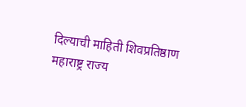दिल्याची माहिती शिवप्रतिष्ठाण महाराष्ट्र राज्य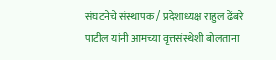संघटनेचे संस्थापक / प्रदेशाध्यक्ष राहुल ढेंबरे पाटील यांनी आमच्या वृत्तसंस्थेशी बोलताना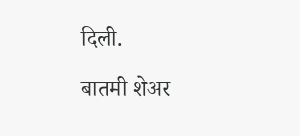दिली.

बातमी शेअर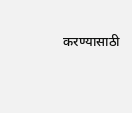करण्यासाठी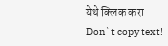येथे क्लिक करा
Don`t copy text!